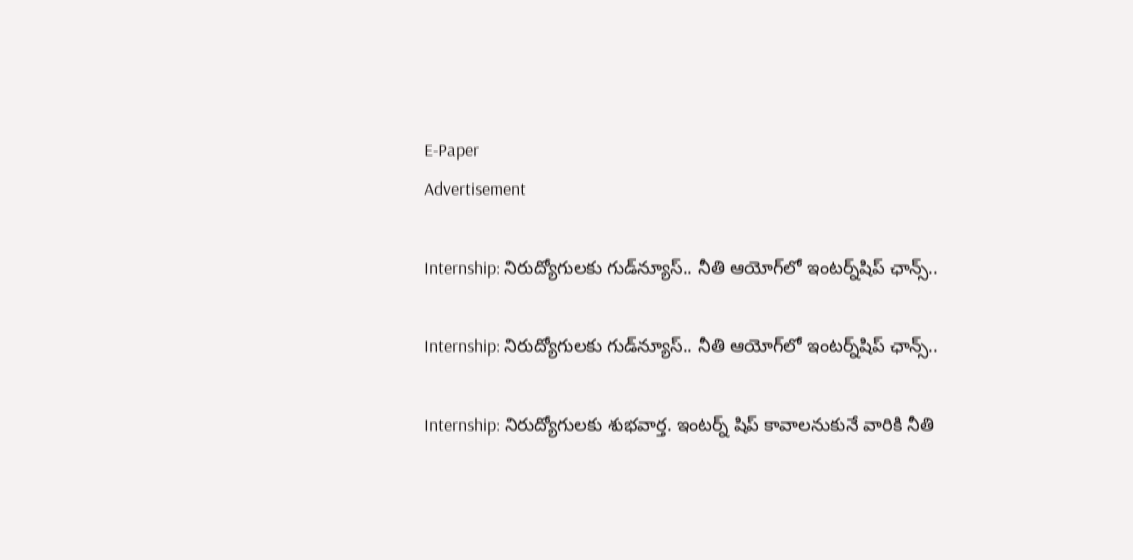E-Paper
Advertisement

Internship: నిరుద్యోగులకు గుడ్‌న్యూస్.. నీతి ఆయోగ్‌లో ఇంటర్న్‌షిప్ ఛాన్స్..

Internship: నిరుద్యోగులకు గుడ్‌న్యూస్.. నీతి ఆయోగ్‌లో ఇంటర్న్‌షిప్ ఛాన్స్..

Internship: నిరుద్యోగులకు శుభవార్త. ఇంటర్న్ షిప్ కావాలనుకునే వారికి నీతి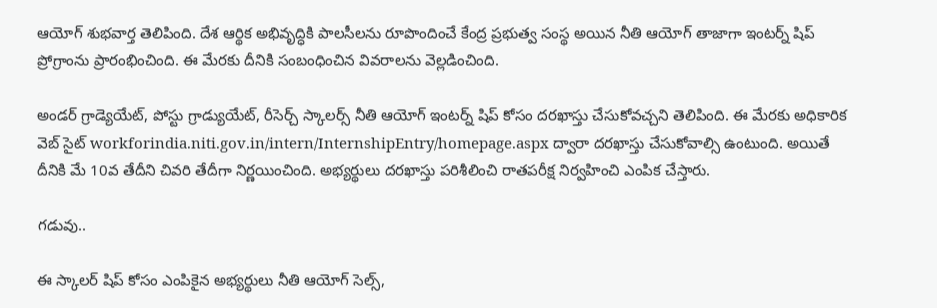ఆయోగ్ శుభవార్త తెలిపింది. దేశ ఆర్థిక అభివృద్ధికి పాలసీలను రూపొందించే కేంద్ర ప్రభుత్వ సంస్థ అయిన నీతి ఆయోగ్ తాజాగా ఇంటర్న్ షిప్ ప్రోగ్రాంను ప్రారంభించింది. ఈ మేరకు దీనికి సంబంధించిన వివరాలను వెల్లడించింది.

అండర్ గ్రాడ్యెయేట్, పోస్టు గ్రాడ్యుయేట్, రీసెర్చ్ స్కాలర్స్ నీతి ఆయోగ్ ఇంటర్న్ షిప్ కోసం దరఖాస్తు చేసుకోవచ్చని తెలిపింది. ఈ మేరకు అధికారిక వెబ్ సైట్ workforindia.niti.gov.in/intern/InternshipEntry/homepage.aspx ద్వారా దరఖాస్తు చేసుకోవాల్సి ఉంటుంది. అయితే దీనికి మే 10వ తేదీని చివరి తేదీగా నిర్ణయించింది. అభ్యర్థులు దరఖాస్తు పరిశీలించి రాతపరీక్ష నిర్వహించి ఎంపిక చేస్తారు.

గడువు..

ఈ స్కాలర్ షిప్ కోసం ఎంపికైన అభ్యర్థులు నీతి ఆయోగ్ సెల్స్,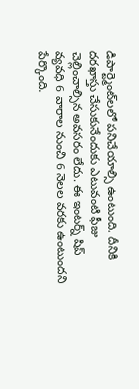డిపార్ట్మెంట్‌లలో పనిచేయాల్సి ఉంటుంది. దీనికి దరఖాస్తు చేసుకునేందుకు ఎటువంటి ఫీజు చెల్లించాల్సిన అవసరం లేదు. ఈ ఇంటర్న్ షిప్ వ్యవధి 6 వారాల నుంచి 6 నెలల వరకు ఉంటుందని పేర్కొంది.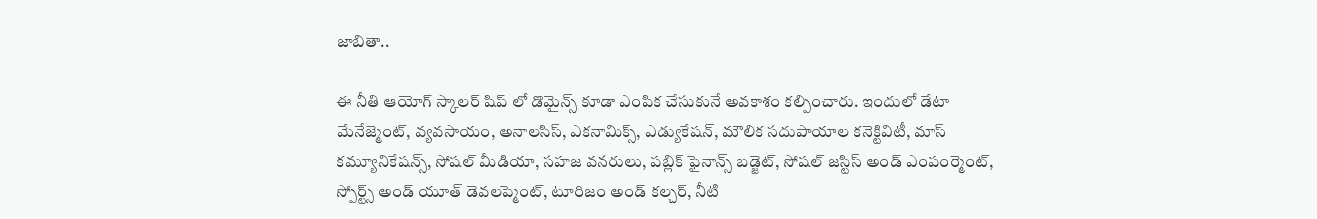జాబితా..

ఈ నీతి ఆయోగ్ స్కాలర్ షిప్ లో డొమైన్స్ కూడా ఎంపిక చేసుకునే అవకాశం కల్పించారు. ఇందులో డేటా మేనేజ్మెంట్, వ్యవసాయం, అనాలసిస్, ఎకనామిక్స్, ఎడ్యుకేషన్, మౌలిక సదుపాయాల కనెక్టివిటీ, మాస్ కమ్యూనికేషన్స్, సోషల్ మీడియా, సహజ వనరులు, పబ్లిక్ ఫైనాన్స్ బడ్జెట్, సోషల్ జస్టిస్ అండ్ ఎంపంర్మెంట్, స్పోర్ట్స్ అండ్ యూత్ డెవలప్మెంట్, టూరిజం అండ్ కల్చర్, నీటి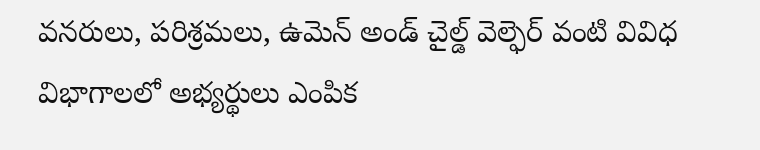వనరులు, పరిశ్రమలు, ఉమెన్ అండ్ చైల్డ్ వెల్ఫెర్ వంటి వివిధ విభాగాలలో అభ్యర్థులు ఎంపిక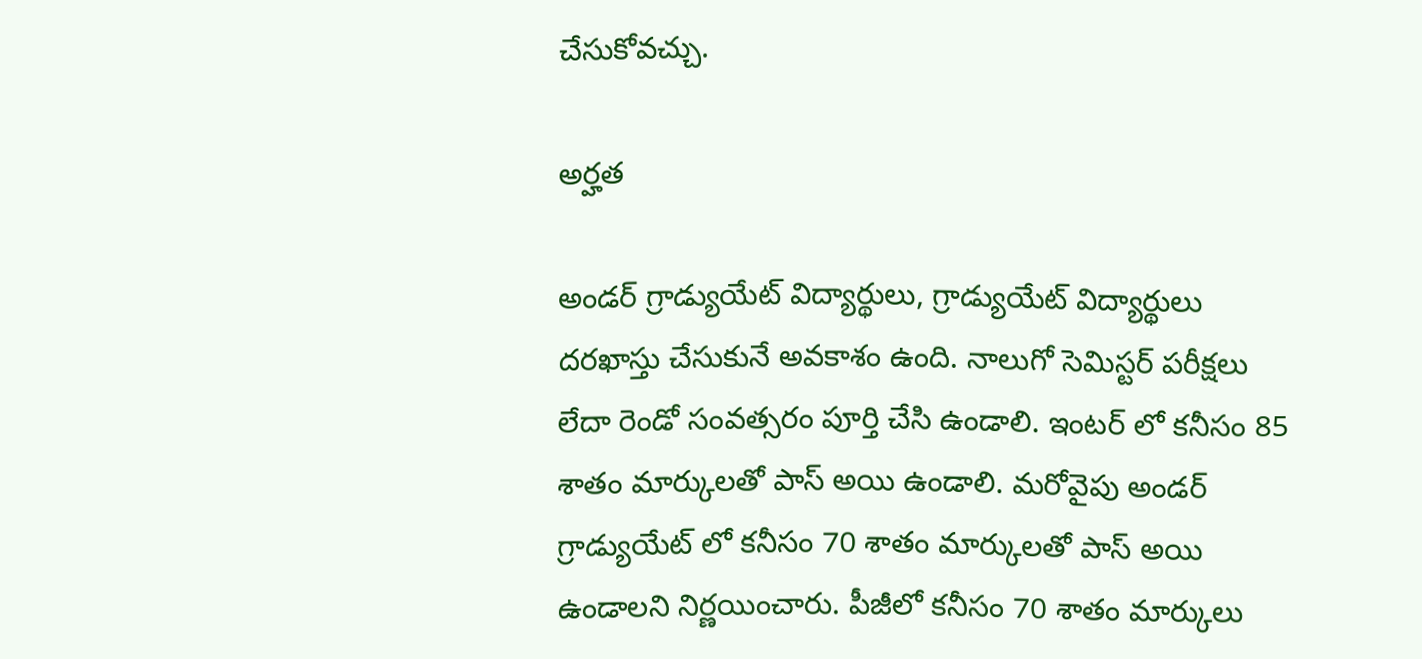చేసుకోవచ్చు.

అర్హత

అండర్ గ్రాడ్యుయేట్ విద్యార్థులు, గ్రాడ్యుయేట్ విద్యార్థులు దరఖాస్తు చేసుకునే అవకాశం ఉంది. నాలుగో సెమిస్టర్ పరీక్షలు లేదా రెండో సంవత్సరం పూర్తి చేసి ఉండాలి. ఇంటర్ లో కనీసం 85 శాతం మార్కులతో పాస్ అయి ఉండాలి. మరోవైపు అండర్ గ్రాడ్యుయేట్ లో కనీసం 70 శాతం మార్కులతో పాస్ అయి ఉండాలని నిర్ణయించారు. పీజీలో కనీసం 70 శాతం మార్కులు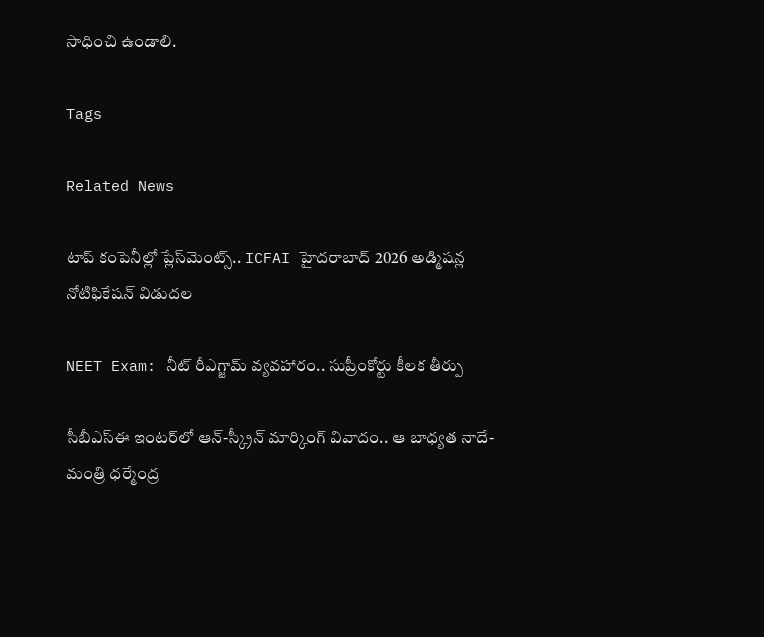సాధించి ఉండాలి.

Tags

Related News

టాప్ కంపెనీల్లో ప్లేస్‌మెంట్స్.. ICFAI హైదరాబాద్ 2026 అడ్మిషన్ల నోటిఫికేషన్ విడుదల

NEET Exam: నీట్ రీఎగ్జామ్ వ్యవహారం.. సుప్రీంకోర్టు కీలక తీర్పు

సీబీఎస్ఈ ఇంటర్‌లో ఆన్-స్క్రీన్ మార్కింగ్ వివాదం.. ఆ బాధ్యత నాదే-మంత్రి ధర్మేంద్ర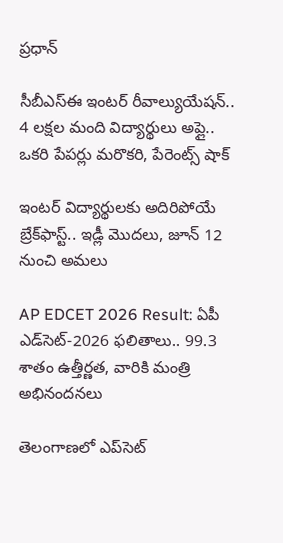ప్రధాన్

సీబీఎస్ఈ ఇంటర్ రీవాల్యుయేషన్‌.. 4 లక్షల మంది విద్యార్థులు అప్లై.. ఒకరి పేపర్లు మరొకరి, పేరెంట్స్ షాక్

ఇంటర్ విద్యార్థులకు అదిరిపోయే బ్రేక్‌ఫాస్ట్.. ఇడ్లీ మొదలు, జూన్ 12 నుంచి అమలు

AP EDCET 2026 Result: ఏపీ ఎడ్‌సెట్‌-2026 ఫలితాలు.. 99.3 శాతం ఉత్తీర్ణత, వారికి మంత్రి అభినందనలు

తెలంగాణలో ఎప్‌సెట్‌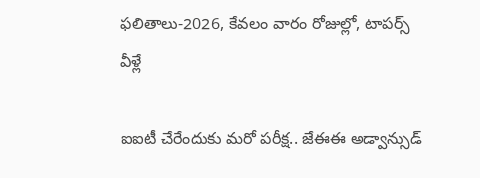ఫలితాలు-2026, కేవలం వారం రోజుల్లో, టాపర్స్ వీళ్లే

ఐఐటీ చేరేందుకు మరో పరీక్ష.. జేఈఈ అడ్వాన్సుడ్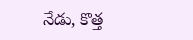నేడు, కొత్త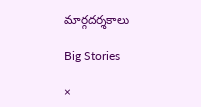మార్గదర్శకాలు

Big Stories

×